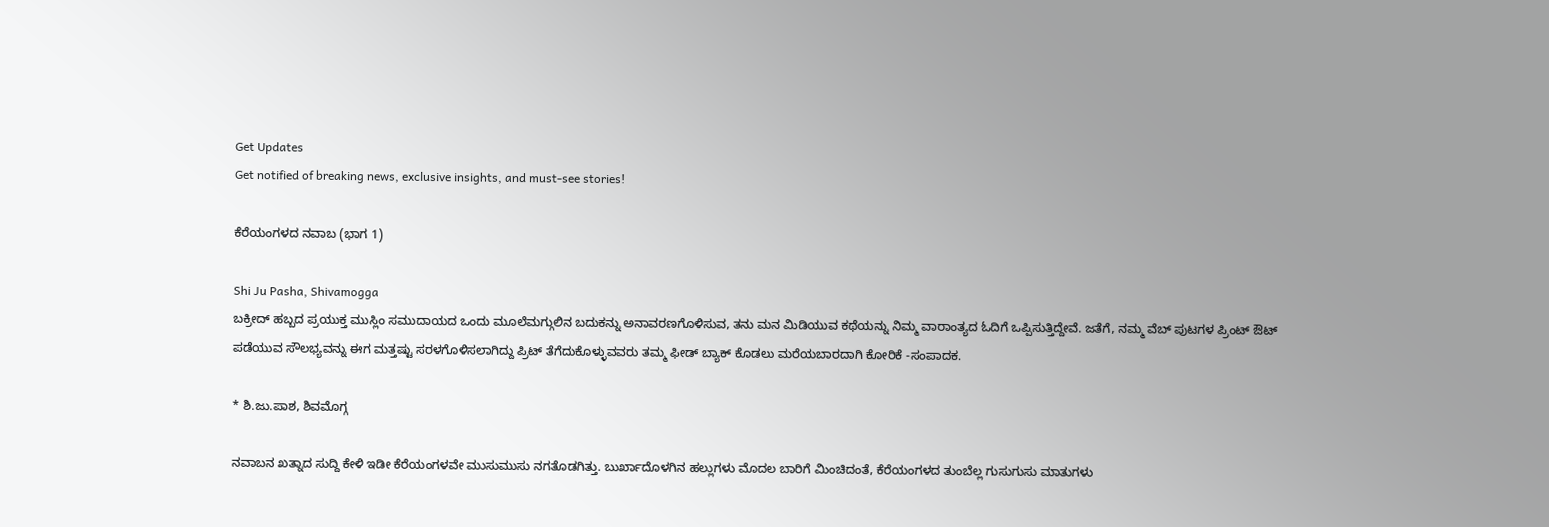Get Updates
Get notified of breaking news, exclusive insights, and must-see stories!

ಕೆರೆಯಂಗಳದ ನವಾಬ (ಭಾಗ 1)

Shi Ju Pasha, Shivamogga
ಬಕ್ರೀದ್ ಹಬ್ಬದ ಪ್ರಯುಕ್ತ ಮುಸ್ಲಿಂ ಸಮುದಾಯದ ಒಂದು ಮೂಲೆಮಗ್ಗುಲಿನ ಬದುಕನ್ನು ಅನಾವರಣಗೊಳಿಸುವ, ತನು ಮನ ಮಿಡಿಯುವ ಕಥೆಯನ್ನು ನಿಮ್ಮ ವಾರಾಂತ್ಯದ ಓದಿಗೆ ಒಪ್ಪಿಸುತ್ತಿದ್ದೇವೆ. ಜತೆಗೆ, ನಮ್ಮ ವೆಬ್ ಪುಟಗಳ ಪ್ರಿಂಟ್ ಔಟ್ ಪಡೆಯುವ ಸೌಲಭ್ಯವನ್ನು ಈಗ ಮತ್ತಷ್ಟು ಸರಳಗೊಳಿಸಲಾಗಿದ್ದು ಪ್ರಿಟ್ ತೆಗೆದುಕೊಳ್ಳುವವರು ತಮ್ಮ ಫೀಡ್ ಬ್ಯಾಕ್ ಕೊಡಲು ಮರೆಯಬಾರದಾಗಿ ಕೋರಿಕೆ -ಸಂಪಾದಕ.

* ಶಿ.ಜು.ಪಾಶ, ಶಿವಮೊಗ್ಗ

ನವಾಬನ ಖತ್ನಾದ ಸುದ್ದಿ ಕೇಳಿ ಇಡೀ ಕೆರೆಯಂಗಳವೇ ಮುಸುಮುಸು ನಗತೊಡಗಿತ್ತು. ಬುರ್ಖಾದೊಳಗಿನ ಹಲ್ಲುಗಳು ಮೊದಲ ಬಾರಿಗೆ ಮಿಂಚಿದಂತೆ, ಕೆರೆಯಂಗಳದ ತುಂಬೆಲ್ಲ ಗುಸುಗುಸು ಮಾತುಗಳು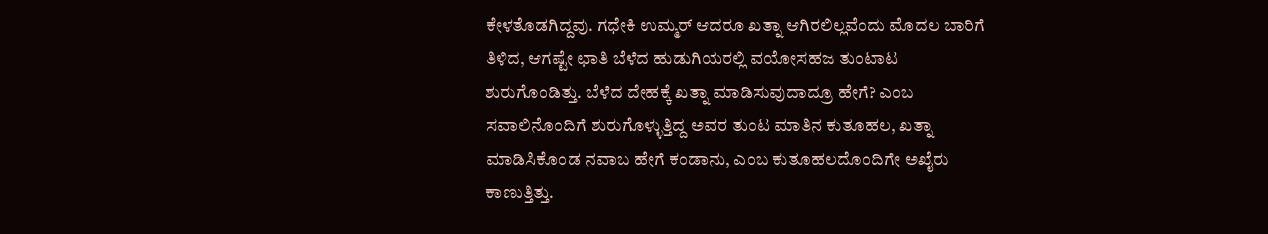ಕೇಳತೊಡಗಿದ್ದವು. ಗಧೇಕಿ ಉಮ್ಮರ್ ಆದರೂ ಖತ್ನಾ ಆಗಿರಲಿಲ್ಲವೆಂದು ಮೊದಲ ಬಾರಿಗೆ ತಿಳಿದ, ಆಗಷ್ಟೇ ಛಾತಿ ಬೆಳೆದ ಹುಡುಗಿಯರಲ್ಲಿ ವಯೋಸಹಜ ತುಂಟಾಟ ಶುರುಗೊಂಡಿತ್ತು. ಬೆಳೆದ ದೇಹಕ್ಕೆ ಖತ್ನಾ ಮಾಡಿಸುವುದಾದ್ರೂ ಹೇಗೆ? ಎಂಬ ಸವಾಲಿನೊಂದಿಗೆ ಶುರುಗೊಳ್ಳುತ್ತಿದ್ದ ಅವರ ತುಂಟ ಮಾತಿನ ಕುತೂಹಲ, ಖತ್ನಾ ಮಾಡಿಸಿಕೊಂಡ ನವಾಬ ಹೇಗೆ ಕಂಡಾನು, ಎಂಬ ಕುತೂಹಲದೊಂದಿಗೇ ಅಖೈರು ಕಾಣುತ್ತಿತ್ತು.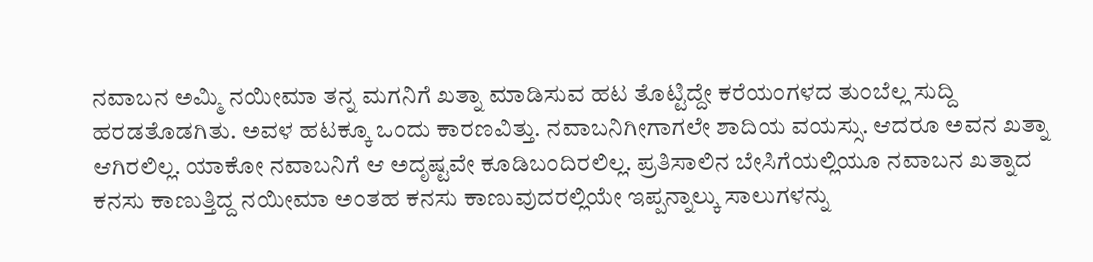ನವಾಬನ ಅಮ್ಮಿ ನಯೀಮಾ ತನ್ನ ಮಗನಿಗೆ ಖತ್ನಾ ಮಾಡಿಸುವ ಹಟ ತೊಟ್ಟಿದ್ದೇ ಕರೆಯಂಗಳದ ತುಂಬೆಲ್ಲ ಸುದ್ದಿ ಹರಡತೊಡಗಿತು. ಅವಳ ಹಟಕ್ಕೂ ಒಂದು ಕಾರಣವಿತ್ತು. ನವಾಬನಿಗೀಗಾಗಲೇ ಶಾದಿಯ ವಯಸ್ಸು. ಆದರೂ ಅವನ ಖತ್ನಾ ಆಗಿರಲಿಲ್ಲ. ಯಾಕೋ ನವಾಬನಿಗೆ ಆ ಅದೃಷ್ಟವೇ ಕೂಡಿಬಂದಿರಲಿಲ್ಲ. ಪ್ರತಿಸಾಲಿನ ಬೇಸಿಗೆಯಲ್ಲಿಯೂ ನವಾಬನ ಖತ್ನಾದ ಕನಸು ಕಾಣುತ್ತಿದ್ದ ನಯೀಮಾ ಅಂತಹ ಕನಸು ಕಾಣುವುದರಲ್ಲಿಯೇ ಇಪ್ಪನ್ನಾಲ್ಕು ಸಾಲುಗಳನ್ನು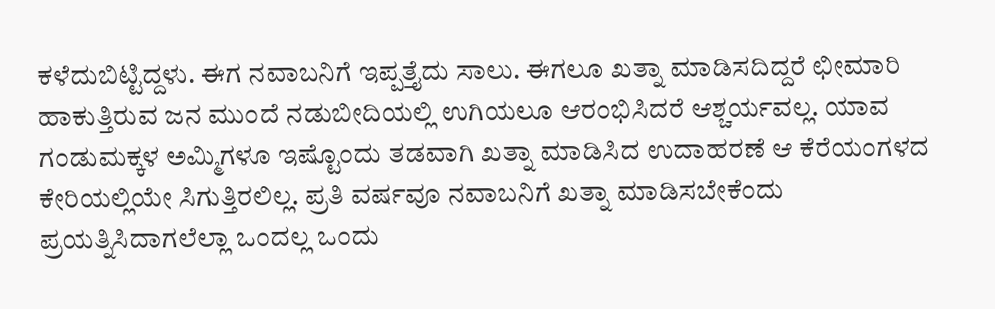ಕಳೆದುಬಿಟ್ಟಿದ್ದಳು. ಈಗ ನವಾಬನಿಗೆ ಇಪ್ಪತ್ತೈದು ಸಾಲು. ಈಗಲೂ ಖತ್ನಾ ಮಾಡಿಸದಿದ್ದರೆ ಛೀಮಾರಿ ಹಾಕುತ್ತಿರುವ ಜನ ಮುಂದೆ ನಡುಬೀದಿಯಲ್ಲಿ ಉಗಿಯಲೂ ಆರಂಭಿಸಿದರೆ ಆಶ್ಚರ್ಯವಲ್ಲ. ಯಾವ ಗಂಡುಮಕ್ಕಳ ಅಮ್ಮಿಗಳೂ ಇಷ್ಟೊಂದು ತಡವಾಗಿ ಖತ್ನಾ ಮಾಡಿಸಿದ ಉದಾಹರಣೆ ಆ ಕೆರೆಯಂಗಳದ ಕೇರಿಯಲ್ಲಿಯೇ ಸಿಗುತ್ತಿರಲಿಲ್ಲ. ಪ್ರತಿ ವರ್ಷವೂ ನವಾಬನಿಗೆ ಖತ್ನಾ ಮಾಡಿಸಬೇಕೆಂದು ಪ್ರಯತ್ನಿಸಿದಾಗಲೆಲ್ಲಾ ಒಂದಲ್ಲ ಒಂದು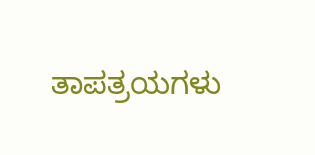ತಾಪತ್ರಯಗಳು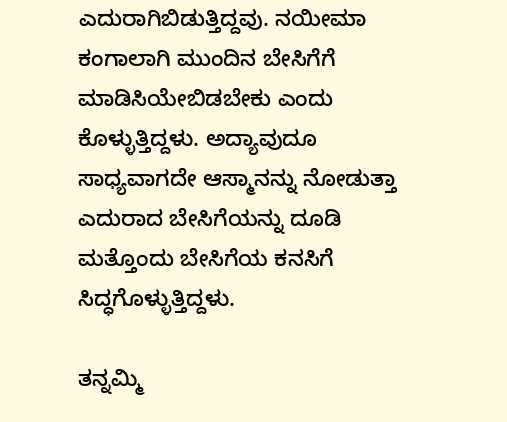ಎದುರಾಗಿಬಿಡುತ್ತಿದ್ದವು. ನಯೀಮಾ ಕಂಗಾಲಾಗಿ ಮುಂದಿನ ಬೇಸಿಗೆಗೆ ಮಾಡಿಸಿಯೇಬಿಡಬೇಕು ಎಂದು ಕೊಳ್ಳುತ್ತಿದ್ದಳು. ಅದ್ಯಾವುದೂ ಸಾಧ್ಯವಾಗದೇ ಆಸ್ಮಾನನ್ನು ನೋಡುತ್ತಾ ಎದುರಾದ ಬೇಸಿಗೆಯನ್ನು ದೂಡಿ ಮತ್ತೊಂದು ಬೇಸಿಗೆಯ ಕನಸಿಗೆ ಸಿದ್ಧಗೊಳ್ಳುತ್ತಿದ್ದಳು.

ತನ್ನಮ್ಮಿ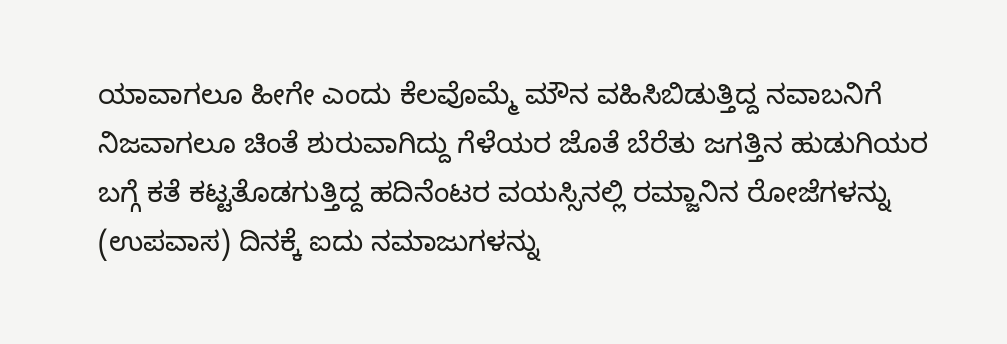ಯಾವಾಗಲೂ ಹೀಗೇ ಎಂದು ಕೆಲವೊಮ್ಮೆ ಮೌನ ವಹಿಸಿಬಿಡುತ್ತಿದ್ದ ನವಾಬನಿಗೆ ನಿಜವಾಗಲೂ ಚಿಂತೆ ಶುರುವಾಗಿದ್ದು ಗೆಳೆಯರ ಜೊತೆ ಬೆರೆತು ಜಗತ್ತಿನ ಹುಡುಗಿಯರ ಬಗ್ಗೆ ಕತೆ ಕಟ್ಟತೊಡಗುತ್ತಿದ್ದ ಹದಿನೆಂಟರ ವಯಸ್ಸಿನಲ್ಲಿ ರಮ್ಜಾನಿನ ರೋಜೆಗಳನ್ನು (ಉಪವಾಸ) ದಿನಕ್ಕೆ ಐದು ನಮಾಜುಗಳನ್ನು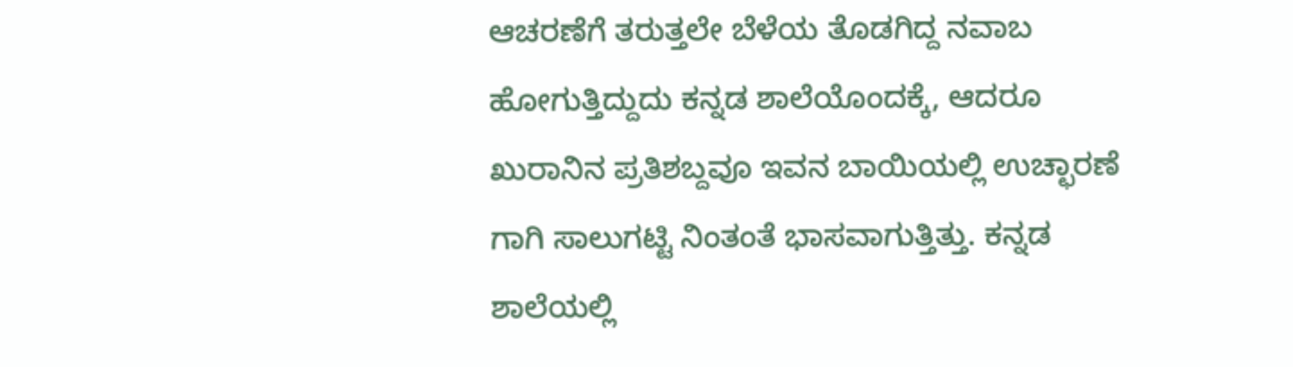ಆಚರಣೆಗೆ ತರುತ್ತಲೇ ಬೆಳೆಯ ತೊಡಗಿದ್ದ ನವಾಬ ಹೋಗುತ್ತಿದ್ದುದು ಕನ್ನಡ ಶಾಲೆಯೊಂದಕ್ಕೆ, ಆದರೂ ಖುರಾನಿನ ಪ್ರತಿಶಬ್ದವೂ ಇವನ ಬಾಯಿಯಲ್ಲಿ ಉಚ್ಛಾರಣೆ ಗಾಗಿ ಸಾಲುಗಟ್ಟಿ ನಿಂತಂತೆ ಭಾಸವಾಗುತ್ತಿತ್ತು. ಕನ್ನಡ ಶಾಲೆಯಲ್ಲಿ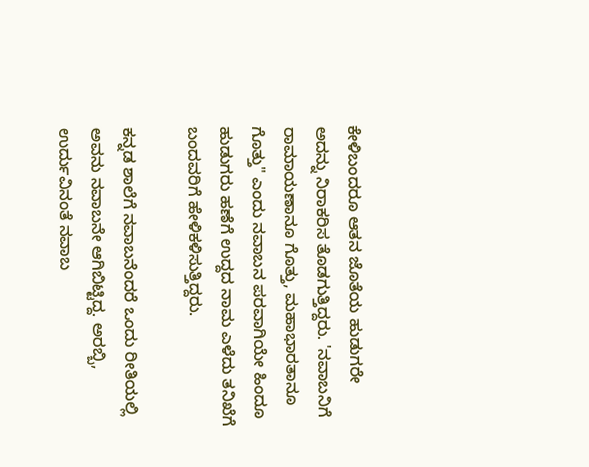ಕೇಳಿಬಂದರೂ ಆತನ ಜೊತೆಯ ಹುಡುಗರೇ ಅದನ್ನು ನಿರಾಕರಿಸ ತೊಡಗುತ್ತಿದ್ದರು. 'ನವಾಬನಿಗೆ ರಾಮಾಯಣಾನೂ ಗೊತ್ತು, ಮಹಾಭಾರತಾನೂ ಗೊತ್ತು" ಎಂದು ನವಾಬನ ಪರವಾಗಿಯೇ ಹಿಂದೂ ಹುಡುಗರು ಹಣೆಗೆ ಉದ್ದದ ನಾಮ ಎಳೆದು ತನಿಖೆಗೆ ಬಂದವರಿಗೆ ಹೇಳಿಕಳಿಸುತ್ತಿದ್ದರು.

ಕನ್ನಡ ಶಾಲೆಗೆ ನವಾಬನೆಂದರೆ ಒಂದು ರೀತಿಯಲ್ಲಿ ಅವನು ನವಾಬನೇ ಆಗಿಬಿಟ್ಟಿದ್ದ. ಅರಬ್ಬಿ, ಉರ್ದುವಿನಂತೆ ನವಾಬ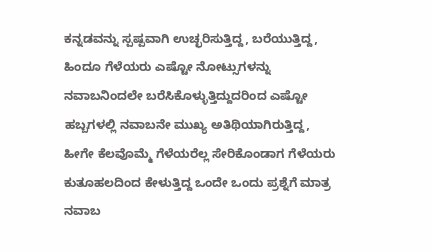ಕನ್ನಡವನ್ನು ಸ್ಪಷ್ಪವಾಗಿ ಉಚ್ಛರಿಸುತ್ತಿದ್ದ, ಬರೆಯುತ್ತಿದ್ದ, ಹಿಂದೂ ಗೆಳೆಯರು ಎಷ್ಟೋ ನೋಟ್ಸುಗಳನ್ನು ನವಾಬನಿಂದಲೇ ಬರೆಸಿಕೊಳ್ಳುತ್ತಿದ್ದುದರಿಂದ ಎಷ್ಟೋ ಹಬ್ಬಗಳಲ್ಲಿ ನವಾಬನೇ ಮುಖ್ಯ ಅತಿಥಿಯಾಗಿರುತ್ತಿದ್ದ, ಹೀಗೇ ಕೆಲವೊಮ್ಮೆ ಗೆಳೆಯರೆಲ್ಲ ಸೇರಿಕೊಂಡಾಗ ಗೆಳೆಯರು ಕುತೂಹಲದಿಂದ ಕೇಳುತ್ತಿದ್ದ ಒಂದೇ ಒಂದು ಪ್ರಶ್ನೆಗೆ ಮಾತ್ರ ನವಾಬ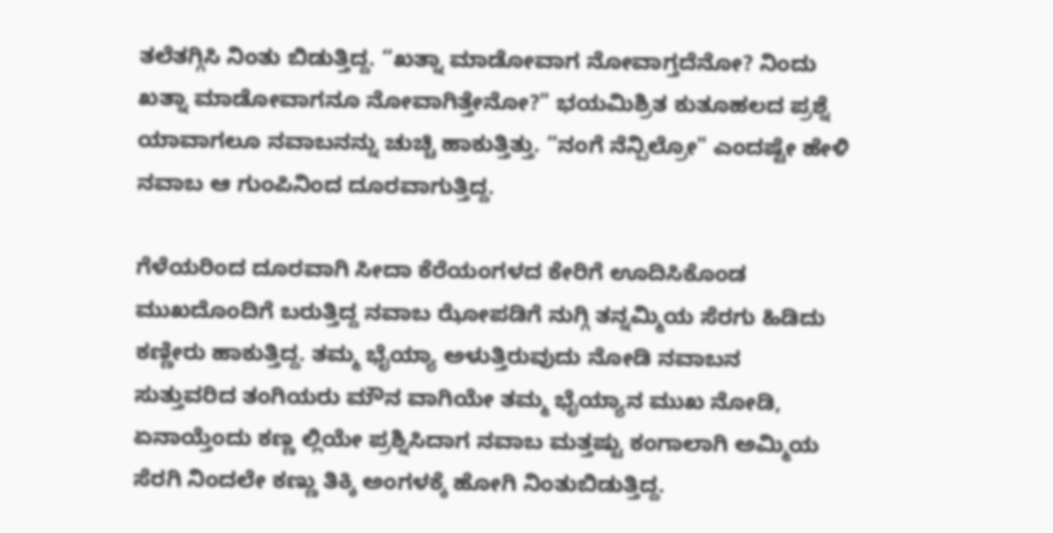ತಲೆತಗ್ಗಿಸಿ ನಿಂತು ಬಿಡುತ್ತಿದ್ದ. “ಖತ್ನಾ ಮಾಡೋವಾಗ ನೋವಾಗ್ತದೆನೋ? ನಿಂದು ಖತ್ನಾ ಮಾಡೋವಾಗನೂ ನೋವಾಗಿತ್ತೇನೋ?" ಭಯಮಿಶ್ರಿತ ಕುತೂಹಲದ ಪ್ರಶ್ನೆ ಯಾವಾಗಲೂ ನವಾಬನನ್ನು ಚುಚ್ಚಿ ಹಾಕುತ್ತಿತ್ತು. “ನಂಗೆ ನೆನ್ಪಿಲ್ರೋ" ಎಂದಷ್ಟೇ ಹೇಳಿ ನವಾಬ ಆ ಗುಂಪಿನಿಂದ ದೂರವಾಗುತ್ತಿದ್ದ.

ಗೆಳೆಯರಿಂದ ದೂರವಾಗಿ ಸೀದಾ ಕೆರೆಯಂಗಳದ ಕೇರಿಗೆ ಊದಿಸಿಕೊಂಡ ಮುಖದೊಂದಿಗೆ ಬರುತ್ತಿದ್ದ ನವಾಬ ಝೋಪಡಿಗೆ ನುಗ್ಗಿ ತನ್ನಮ್ಮಿಯ ಸೆರಗು ಹಿಡಿದು ಕಣ್ಣೀರು ಹಾಕುತ್ತಿದ್ದ. ತಮ್ಮ ಭೈಯ್ಯಾ ಅಳುತ್ತಿರುವುದು ನೋಡಿ ನವಾಬನ ಸುತ್ತುವರಿದ ತಂಗಿಯರು ಮೌನ ವಾಗಿಯೇ ತಮ್ಮ ಭೈಯ್ಯಾನ ಮುಖ ನೋಡಿ, ಏನಾಯ್ತೆಂದು ಕಣ್ಣ ಲ್ಲಿಯೇ ಪ್ರಶ್ನಿಸಿದಾಗ ನವಾಬ ಮತ್ತಷ್ಟು ಕಂಗಾಲಾಗಿ ಅಮ್ಮಿಯ ಸೆರಗಿ ನಿಂದಲೇ ಕಣ್ಣು ತಿಕ್ಕಿ ಅಂಗಳಕ್ಕೆ ಹೋಗಿ ನಿಂತುಬಿಡುತ್ತಿದ್ದ.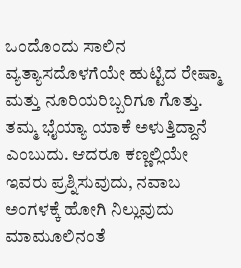ಒಂದೊಂದು ಸಾಲಿನ ವ್ಯತ್ಯಾಸದೊಳಗೆಯೇ ಹುಟ್ಟಿದ ರೇಷ್ಮಾ ಮತ್ತು ನೂರಿಯರಿಬ್ಬರಿಗೂ ಗೊತ್ತು. ತಮ್ಮ ಭೈಯ್ಯಾ ಯಾಕೆ ಅಳುತ್ತಿದ್ದಾನೆ ಎಂಬುದು. ಆದರೂ ಕಣ್ಣಲ್ಲಿಯೇ ಇವರು ಪ್ರಶ್ನಿಸುವುದು, ನವಾಬ ಅಂಗಳಕ್ಕೆ ಹೋಗಿ ನಿಲ್ಲುವುದು ಮಾಮೂಲಿನಂತೆ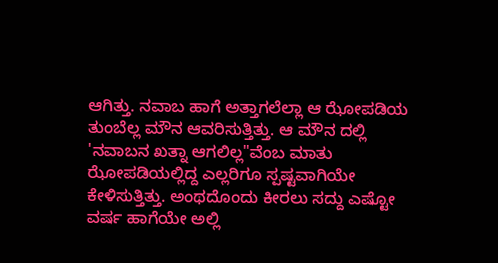ಆಗಿತ್ತು. ನವಾಬ ಹಾಗೆ ಅತ್ತಾಗಲೆಲ್ಲಾ ಆ ಝೋಪಡಿಯ ತುಂಬೆಲ್ಲ ಮೌನ ಆವರಿಸುತ್ತಿತ್ತು. ಆ ಮೌನ ದಲ್ಲಿ 'ನವಾಬನ ಖತ್ನಾ ಆಗಲಿಲ್ಲ"ವೆಂಬ ಮಾತು ಝೋಪಡಿಯಲ್ಲಿದ್ದ ಎಲ್ಲರಿಗೂ ಸ್ಪಷ್ಟವಾಗಿಯೇ ಕೇಳಿಸುತ್ತಿತ್ತು. ಅಂಥದೊಂದು ಕೀರಲು ಸದ್ದು ಎಷ್ಟೋ ವರ್ಷ ಹಾಗೆಯೇ ಅಲ್ಲಿ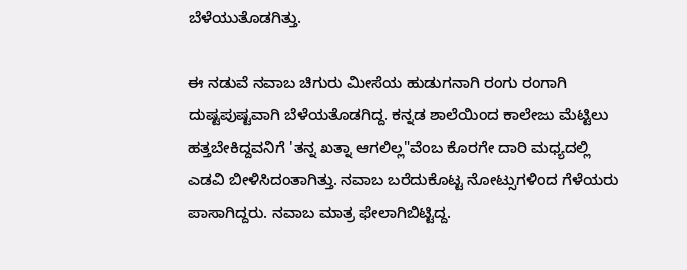ಬೆಳೆಯುತೊಡಗಿತ್ತು.

ಈ ನಡುವೆ ನವಾಬ ಚಿಗುರು ಮೀಸೆಯ ಹುಡುಗನಾಗಿ ರಂಗು ರಂಗಾಗಿ ದುಷ್ಟಪುಷ್ಟವಾಗಿ ಬೆಳೆಯತೊಡಗಿದ್ದ. ಕನ್ನಡ ಶಾಲೆಯಿಂದ ಕಾಲೇಜು ಮೆಟ್ಟಿಲು ಹತ್ತಬೇಕಿದ್ದವನಿಗೆ 'ತನ್ನ ಖತ್ನಾ ಆಗಲಿಲ್ಲ"ವೆಂಬ ಕೊರಗೇ ದಾರಿ ಮಧ್ಯದಲ್ಲಿ ಎಡವಿ ಬೀಳಿಸಿದಂತಾಗಿತ್ತು. ನವಾಬ ಬರೆದುಕೊಟ್ಟ ನೋಟ್ಸುಗಳಿಂದ ಗೆಳೆಯರು ಪಾಸಾಗಿದ್ದರು. ನವಾಬ ಮಾತ್ರ ಫೇಲಾಗಿಬಿಟ್ಟಿದ್ದ.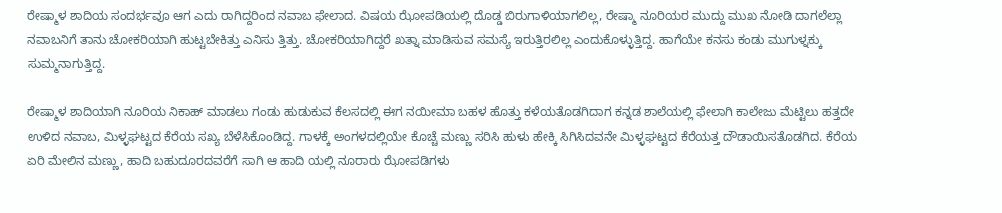ರೇಷ್ಮಾಳ ಶಾದಿಯ ಸಂದರ್ಭವೂ ಆಗ ಎದು ರಾಗಿದ್ದರಿಂದ ನವಾಬ ಫೇಲಾದ. ವಿಷಯ ಝೋಪಡಿಯಲ್ಲಿ ದೊಡ್ಡ ಬಿರುಗಾಳಿಯಾಗಲಿಲ್ಲ, ರೇಷ್ಮಾ ನೂರಿಯರ ಮುದ್ದು ಮುಖ ನೋಡಿ ದಾಗಲೆಲ್ಲಾ ನವಾಬನಿಗೆ ತಾನು ಚೋಕರಿಯಾಗಿ ಹುಟ್ಟಬೇಕಿತ್ತು ಎನಿಸು ತ್ತಿತ್ತು. ಚೋಕರಿಯಾಗಿದ್ದರೆ ಖತ್ನಾ ಮಾಡಿಸುವ ಸಮಸ್ಯೆ ಇರುತ್ತಿರಲಿಲ್ಲ ಎಂದುಕೊಳ್ಳುತ್ತಿದ್ದ. ಹಾಗೆಯೇ ಕನಸು ಕಂಡು ಮುಗುಳ್ನಕ್ಕು ಸುಮ್ಮನಾಗುತ್ತಿದ್ದ.

ರೇಷ್ಮಾಳ ಶಾದಿಯಾಗಿ ನೂರಿಯ ನಿಕಾಹ್ ಮಾಡಲು ಗಂಡು ಹುಡುಕುವ ಕೆಲಸದಲ್ಲಿ ಈಗ ನಯೀಮಾ ಬಹಳ ಹೊತ್ತು ಕಳೆಯತೊಡಗಿದಾಗ ಕನ್ನಡ ಶಾಲೆಯಲ್ಲಿ ಫೇಲಾಗಿ ಕಾಲೇಜು ಮೆಟ್ಟಿಲು ಹತ್ತದೇ ಉಳಿದ ನವಾಬ, ಮಿಳ್ಳಘಟ್ಟದ ಕೆರೆಯ ಸಖ್ಯ ಬೆಳೆಸಿಕೊಂಡಿದ್ದ. ಗಾಳಕ್ಕೆ ಅಂಗಳದಲ್ಲಿಯೇ ಕೊಚ್ಚೆ ಮಣ್ಣು ಸರಿಸಿ ಹುಳು ಹೇಕ್ಕಿ ಸಿಗಿಸಿದವನೇ ಮಿಳ್ಳಘಟ್ಟದ ಕೆರೆಯತ್ತ ದೌಡಾಯಿಸತೊಡಗಿದ. ಕೆರೆಯ ಏರಿ ಮೇಲಿನ ಮಣ್ಣು, ಹಾದಿ ಬಹುದೂರದವರೆಗೆ ಸಾಗಿ ಆ ಹಾದಿ ಯಲ್ಲಿ ನೂರಾರು ಝೋಪಡಿಗಳು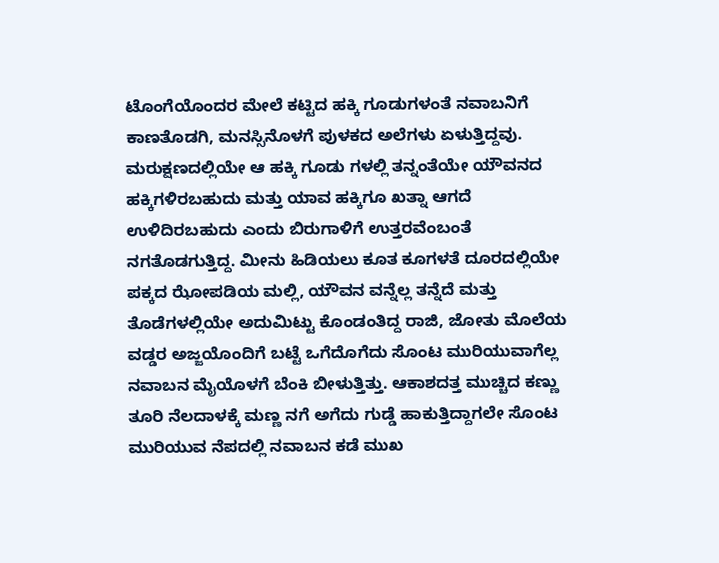ಟೊಂಗೆಯೊಂದರ ಮೇಲೆ ಕಟ್ಟಿದ ಹಕ್ಕಿ ಗೂಡುಗಳಂತೆ ನವಾಬನಿಗೆ ಕಾಣತೊಡಗಿ, ಮನಸ್ಸಿನೊಳಗೆ ಪುಳಕದ ಅಲೆಗಳು ಏಳುತ್ತಿದ್ದವು. ಮರುಕ್ಷಣದಲ್ಲಿಯೇ ಆ ಹಕ್ಕಿ ಗೂಡು ಗಳಲ್ಲಿ ತನ್ನಂತೆಯೇ ಯೌವನದ ಹಕ್ಕಿಗಳಿರಬಹುದು ಮತ್ತು ಯಾವ ಹಕ್ಕಿಗೂ ಖತ್ನಾ ಆಗದೆ ಉಳಿದಿರಬಹುದು ಎಂದು ಬಿರುಗಾಳಿಗೆ ಉತ್ತರವೆಂಬಂತೆ ನಗತೊಡಗುತ್ತಿದ್ದ. ಮೀನು ಹಿಡಿಯಲು ಕೂತ ಕೂಗಳತೆ ದೂರದಲ್ಲಿಯೇ ಪಕ್ಕದ ಝೋಪಡಿಯ ಮಲ್ಲಿ, ಯೌವನ ವನ್ನೆಲ್ಲ ತನ್ನೆದೆ ಮತ್ತು ತೊಡೆಗಳಲ್ಲಿಯೇ ಅದುಮಿಟ್ಟು ಕೊಂಡಂತಿದ್ದ ರಾಜಿ, ಜೋತು ಮೊಲೆಯ ವಡ್ಡರ ಅಜ್ಜಯೊಂದಿಗೆ ಬಟ್ಟೆ ಒಗೆದೊಗೆದು ಸೊಂಟ ಮುರಿಯುವಾಗೆಲ್ಲ ನವಾಬನ ಮೈಯೊಳಗೆ ಬೆಂಕಿ ಬೀಳುತ್ತಿತ್ತು. ಆಕಾಶದತ್ತ ಮುಚ್ಚಿದ ಕಣ್ಣು ತೂರಿ ನೆಲದಾಳಕ್ಕೆ ಮಣ್ಣ ನಗೆ ಅಗೆದು ಗುಡ್ಡೆ ಹಾಕುತ್ತಿದ್ದಾಗಲೇ ಸೊಂಟ ಮುರಿಯುವ ನೆಪದಲ್ಲಿ ನವಾಬನ ಕಡೆ ಮುಖ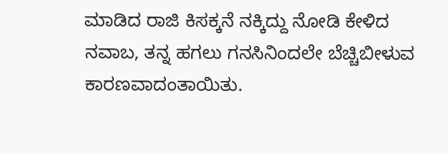ಮಾಡಿದ ರಾಜಿ ಕಿಸಕ್ಕನೆ ನಕ್ಕಿದ್ದು ನೋಡಿ ಕೇಳಿದ ನವಾಬ, ತನ್ನ ಹಗಲು ಗನಸಿನಿಂದಲೇ ಬೆಚ್ಚಿಬೀಳುವ ಕಾರಣವಾದಂತಾಯಿತು.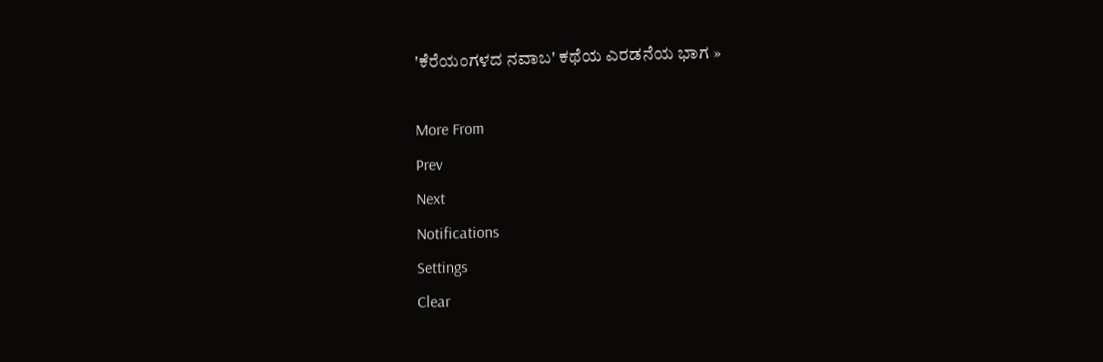'ಕೆರೆಯಂಗಳದ ನವಾಬ' ಕಥೆಯ ಎರಡನೆಯ ಭಾಗ »

More From
Prev
Next
Notifications
Settings
Clear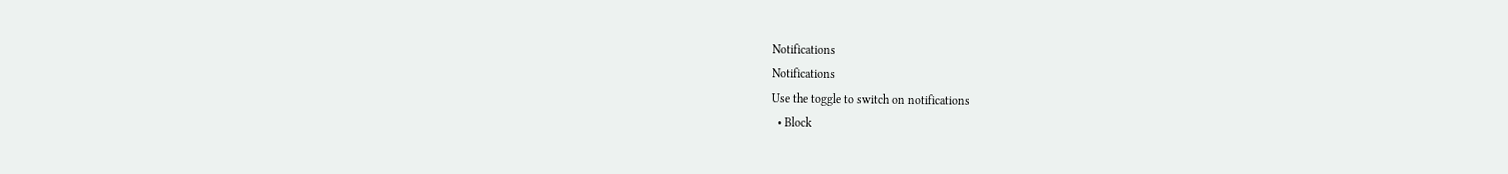Notifications
Notifications
Use the toggle to switch on notifications
  • Block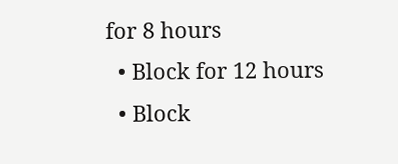for 8 hours
  • Block for 12 hours
  • Block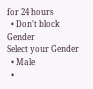for 24 hours
  • Don't block
Gender
Select your Gender
  • Male
  •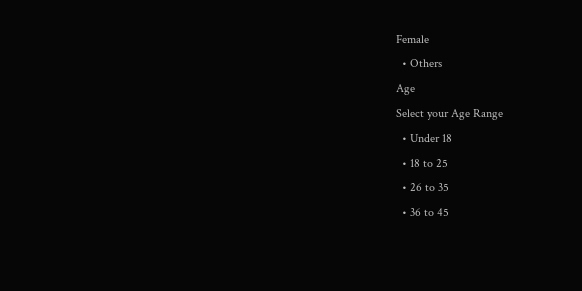Female
  • Others
Age
Select your Age Range
  • Under 18
  • 18 to 25
  • 26 to 35
  • 36 to 45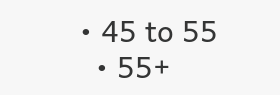• 45 to 55
  • 55+